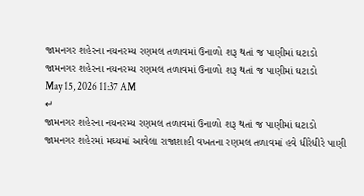જામનગર શહેરના નયનરમ્ય રણમલ તળાવમાં ઉનાળો શરૂ થતાં જ પાણીમાં ઘટાડો
જામનગર શહેરના નયનરમ્ય રણમલ તળાવમાં ઉનાળો શરૂ થતાં જ પાણીમાં ઘટાડો
May 15, 2026 11:37 AM
↵
જામનગર શહેરના નયનરમ્ય રણમલ તળાવમાં ઉનાળો શરૂ થતાં જ પાણીમાં ઘટાડો
જામનગર શહેરમાં મઘ્યમાં આવેલા રાજાશાહી વખતના રણમલ તળાવમાં હવે ધીરેધીરે પાણી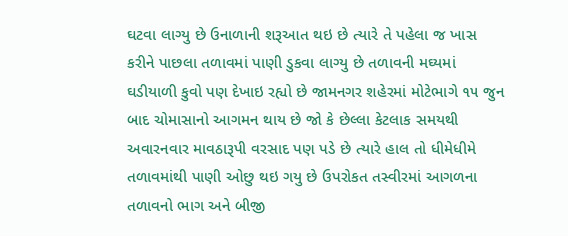ઘટવા લાગ્યુ છે ઉનાળાની શરૂઆત થઇ છે ત્યારે તે પહેલા જ ખાસ કરીને પાછલા તળાવમાં પાણી ડુકવા લાગ્યુ છે તળાવની મઘ્યમાં ઘડીયાળી કુવો પણ દેખાઇ રહ્યો છે જામનગર શહેરમાં મોટેભાગે ૧૫ જુન બાદ ચોમાસાનો આગમન થાય છે જો કે છેલ્લા કેટલાક સમયથી અવારનવાર માવઠારૂપી વરસાદ પણ પડે છે ત્યારે હાલ તો ધીમેધીમે તળાવમાંથી પાણી ઓછુ થઇ ગયુ છે ઉપરોકત તસ્વીરમાં આગળના તળાવનો ભાગ અને બીજી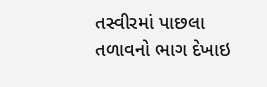તસ્વીરમાં પાછલા તળાવનો ભાગ દેખાઇ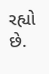રહ્યો છે.